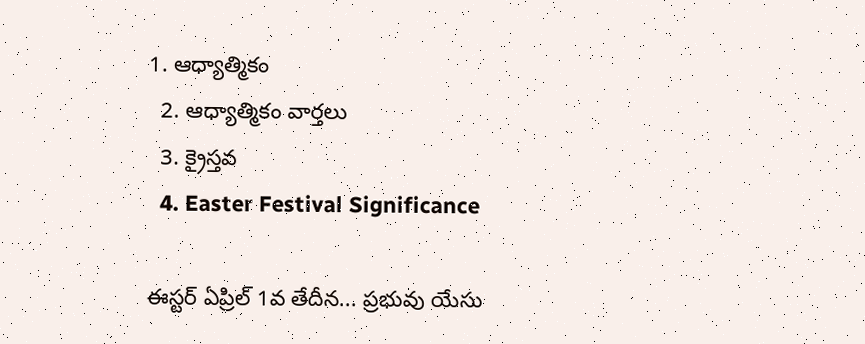1. ఆధ్యాత్మికం
  2. ఆధ్యాత్మికం వార్తలు
  3. క్రైస్తవ
  4. Easter Festival Significance

ఈస్టర్ ఏప్రిల్ 1వ తేదీన... ప్రభువు యేసు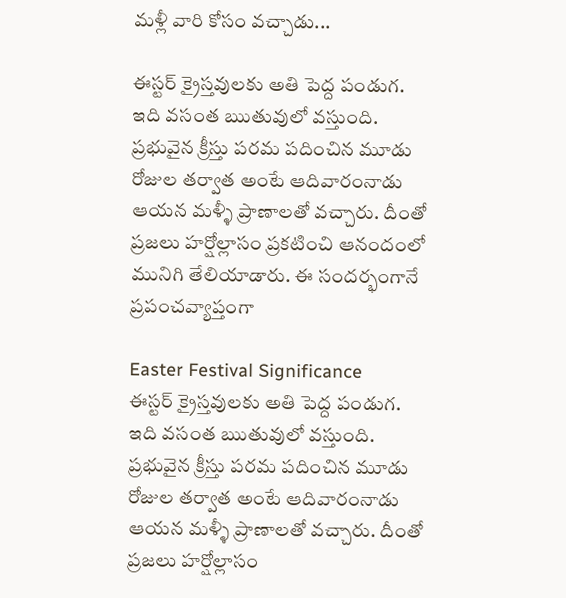మళ్లీ వారి కోసం వచ్చాడు...

ఈస్టర్ క్రైస్తవులకు అతి పెద్ద పండుగ. ఇది వసంత ఋతువులో వస్తుంది. ప్రభువైన క్రీస్తు పరమ పదించిన మూడు రోజుల తర్వాత అంటే ఆదివారంనాడు ఆయన మళ్ళీ ప్రాణాలతో వచ్చారు. దీంతో ప్రజలు హర్షోల్లాసం ప్రకటించి ఆనందంలో మునిగి తేలియాడారు. ఈ సందర్భంగానే ప్రపంచవ్యాప్తంగా

Easter Festival Significance
ఈస్టర్ క్రైస్తవులకు అతి పెద్ద పండుగ. ఇది వసంత ఋతువులో వస్తుంది. ప్రభువైన క్రీస్తు పరమ పదించిన మూడు రోజుల తర్వాత అంటే ఆదివారంనాడు ఆయన మళ్ళీ ప్రాణాలతో వచ్చారు. దీంతో ప్రజలు హర్షోల్లాసం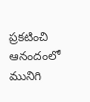ప్రకటించి ఆనందంలో మునిగి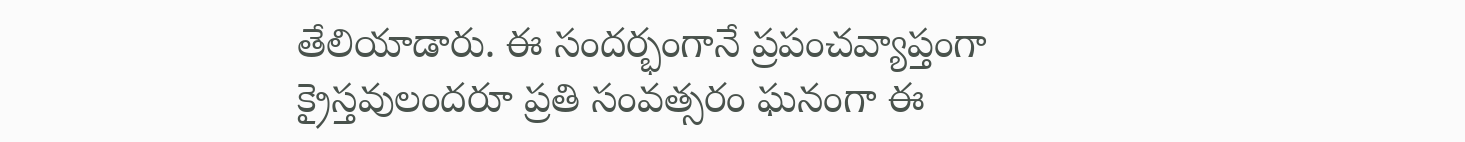తేలియాడారు. ఈ సందర్భంగానే ప్రపంచవ్యాప్తంగా క్రైస్తవులందరూ ప్రతి సంవత్సరం ఘనంగా ఈ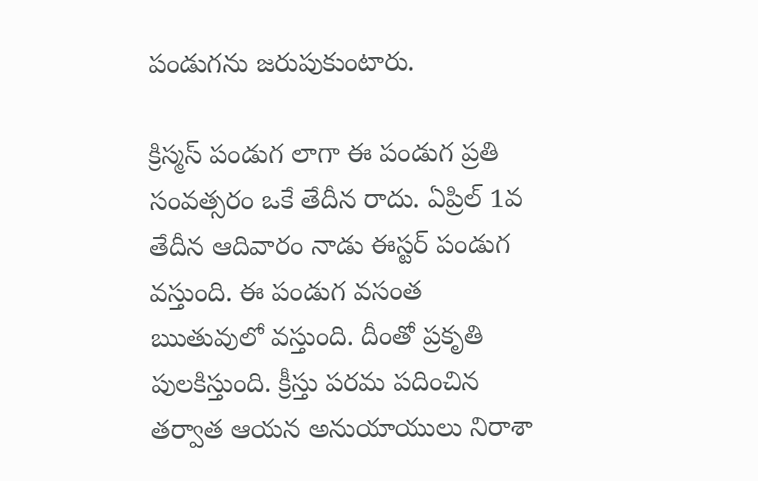పండుగను జరుపుకుంటారు.

క్రిస్మస్ పండుగ లాగా ఈ పండుగ ప్రతి సంవత్సరం ఒకే తేదీన రాదు. ఏప్రిల్ 1వ తేదీన ఆదివారం నాడు ఈస్టర్ పండుగ వస్తుంది. ఈ పండుగ వసంత ఋతువులో వస్తుంది. దీంతో ప్రకృతి పులకిస్తుంది. క్రీస్తు పరమ పదించిన తర్వాత ఆయన అనుయాయులు నిరాశా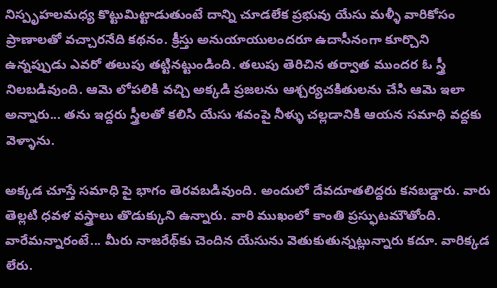నిస్పృహలమధ్య కొట్టుమిట్టాడుతుంటే దాన్ని చూడలేక ప్రభువు యేసు మళ్ళీ వారికోసం ప్రాణాలతో వచ్చారనేది కథనం. క్రీస్తు అనుయాయులందరూ ఉదాసీనంగా కూర్చొని ఉన్నప్పుడు ఎవరో తలుపు తట్టినట్టుండింది. తలుపు తెరిచిన తర్వాత ముందర ఓ స్త్రీ నిలబడివుంది. ఆమె లోపలికి వచ్చి అక్కడి ప్రజలను ఆశ్చర్యచకితులను చేసి ఆమె ఇలా అన్నారు... తను ఇద్దరు స్త్రీలతో కలిసి యేసు శవంపై నీళ్ళు చల్లడానికి ఆయన సమాధి వద్దకు వెళ్ళాను.

అక్కడ చూస్తే సమాధి పై భాగం తెరవబడివుంది. అందులో దేవదూతలిద్దరు కనబడ్డారు. వారు తెల్లటి ధవళ వస్త్రాలు తొడుక్కుని ఉన్నారు. వారి ముఖంలో కాంతి ప్రస్ఫుటమౌతోంది. వారేమన్నారంటే... మీరు నాజరేథ్‌కు చెందిన యేసును వెతుకుతున్నట్లున్నారు కదూ. వారిక్కడ లేరు.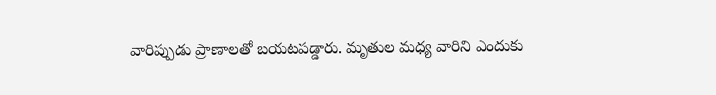వారిప్పుడు ప్రాణాలతో బయటపడ్డారు. మృతుల మధ్య వారిని ఎందుకు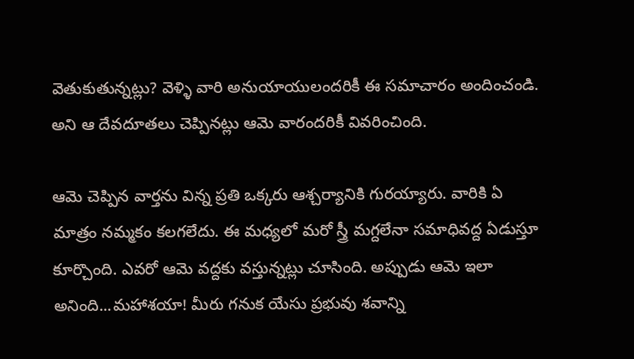వెతుకుతున్నట్లు? వెళ్ళి వారి అనుయాయులందరికీ ఈ సమాచారం అందించండి. అని ఆ దేవదూతలు చెప్పినట్లు ఆమె వారందరికీ వివరించింది.

ఆమె చెప్పిన వార్తను విన్న ప్రతి ఒక్కరు ఆశ్చర్యానికి గురయ్యారు. వారికి ఏ మాత్రం నమ్మకం కలగలేదు. ఈ మధ్యలో మరో స్త్రీ మగ్దలేనా సమాధివద్ద ఏడుస్తూ కూర్చొంది. ఎవరో ఆమె వద్దకు వస్తున్నట్లు చూసింది. అప్పుడు ఆమె ఇలా అనింది...మహాశయా! మీరు గనుక యేసు ప్రభువు శవాన్ని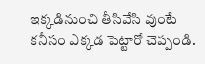ఇక్కడినుంచి తీసివేసి వుంటే కనీసం ఎక్కడ పెట్టారో చెప్పండి.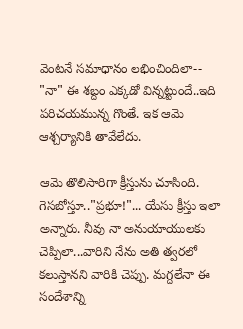వెంటనే సమాధానం లభించిందిలా-- "నా" ఈ శబ్దం ఎక్కడో విన్నట్టుందే..ఇది పరిచయమున్న గొంతే. ఇక ఆమె ఆశ్చర్యానికి తావేలేదు.

ఆమె తొలిసారిగా క్రీస్తును చూసింది. గెసబోస్తూ.."ప్రభూ!"... యేసు క్రీస్తు ఇలా అన్నారు. నీవు నా అనుయాయులకు చెప్పిలా...వారిని నేను అతి త్వరలో కలుస్తానని వారికి చెప్పు. మగ్దలేనా ఈ సందేశాన్ని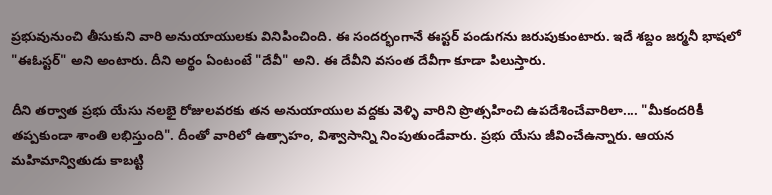ప్రభువునుంచి తీసుకుని వారి అనుయాయులకు వినిపించింది. ఈ సందర్భంగానే ఈస్టర్ పండుగను జరుపుకుంటారు. ఇదే శబ్దం జర్మనీ భాషలో "ఈఓస్టర్" అని అంటారు. దీని అర్థం ఏంటంటే "దేవీ" అని. ఈ దేవీని వసంత దేవీగా కూడా పిలుస్తారు.

దీని తర్వాత ప్రభు యేసు నలభై రోజులవరకు తన అనుయాయుల వద్దకు వెళ్ళి వారిని ప్రొత్సహించి ఉపదేశించేవారిలా.... "మీకందరికీ తప్పకుండా శాంతి లభిస్తుంది". దీంతో వారిలో ఉత్సాహం, విశ్వాసాన్ని నింపుతుండేవారు. ప్రభు యేసు జీవించేఉన్నారు. ఆయన మహిమాన్వితుడు కాబట్టి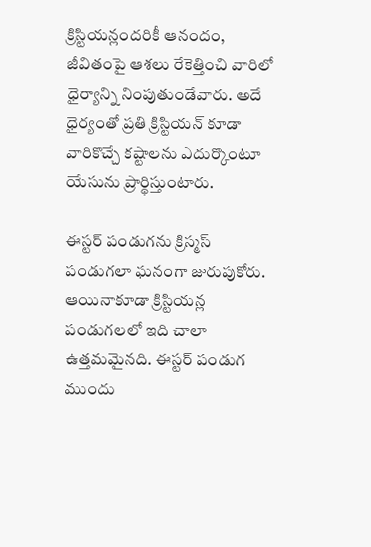క్రిస్టియన్లందరికీ ఆనందం, జీవితంపై ఆశలు రేకెత్తించి వారిలో ధైర్యాన్ని నింపుతుండేవారు. అదే ధైర్యంతో ప్రతి క్రిస్టియన్ కూడా వారికొచ్చే కష్టాలను ఎదుర్కొంటూ యేసును ప్రార్థిస్తుంటారు.

ఈస్టర్ పండుగను క్రిస్మస్ పండుగలా ఘనంగా జురుపుకోరు. ఆయినాకూడా క్రిస్టియన్ల పండుగలలో ఇది చాలా ఉత్తమమైనది. ఈస్టర్ పండుగ ముందు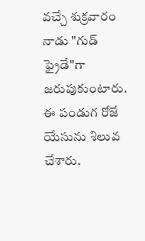వచ్చే శుక్రవారం నాడు "గుడ్ ఫ్రైడే"గా జరుపుకుంటారు. ఈ పండుగ రోజే యేసును శిలువ చేశారు.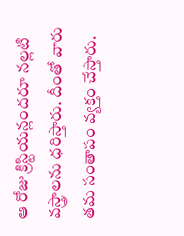ఆ రోజు క్రిస్టియన్లందరూ నల్లటి వస్త్రాలను ధరిస్తారు. దీంతో వారు తమ సంతాపం వ్యక్తం చేస్తారు.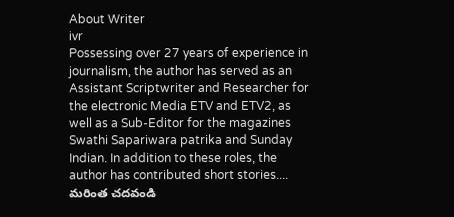About Writer
ivr
Possessing over 27 years of experience in journalism, the author has served as an Assistant Scriptwriter and Researcher for the electronic Media ETV and ETV2, as well as a Sub-Editor for the magazines Swathi Sapariwara patrika and Sunday Indian. In addition to these roles, the author has contributed short stories.... మరింత చదవండి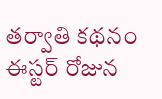తర్వాతి కథనం
ఈస్టర్ రోజున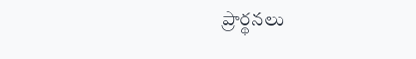ప్రార్థనలు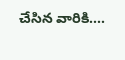చేసిన వారికి....